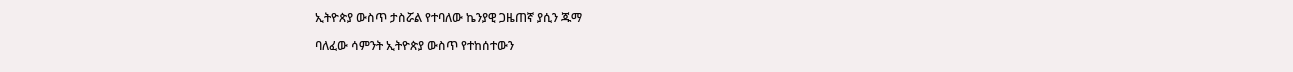ኢትዮጵያ ውስጥ ታስሯል የተባለው ኬንያዊ ጋዜጠኛ ያሲን ጁማ

ባለፈው ሳምንት ኢትዮጵያ ውስጥ የተከሰተውን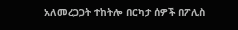አለመረጋጋት ተከትሎ በርካታ ሰዎች በፖሊስ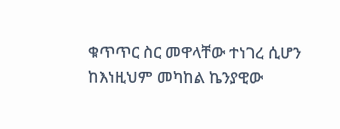ቁጥጥር ስር መዋላቸው ተነገረ ሲሆን ከእነዚህም መካከል ኬንያዊው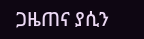ጋዜጠና ያሲን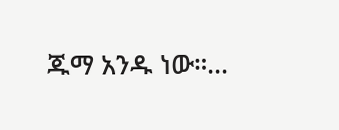ጁማ አንዱ ነው።…